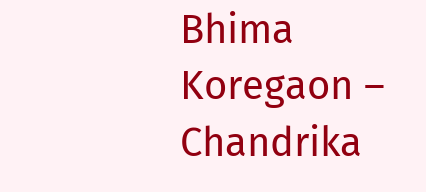Bhima Koregaon – Chandrika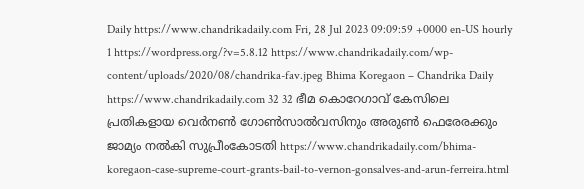Daily https://www.chandrikadaily.com Fri, 28 Jul 2023 09:09:59 +0000 en-US hourly 1 https://wordpress.org/?v=5.8.12 https://www.chandrikadaily.com/wp-content/uploads/2020/08/chandrika-fav.jpeg Bhima Koregaon – Chandrika Daily https://www.chandrikadaily.com 32 32 ഭീമ കൊറേഗാവ് കേസിലെ പ്രതികളായ വെര്‍നണ്‍ ഗോണ്‍സാല്‍വസിനും അരുണ്‍ ഫെരേരക്കും ജാമ്യം നല്‍കി സുപ്രീംകോടതി https://www.chandrikadaily.com/bhima-koregaon-case-supreme-court-grants-bail-to-vernon-gonsalves-and-arun-ferreira.html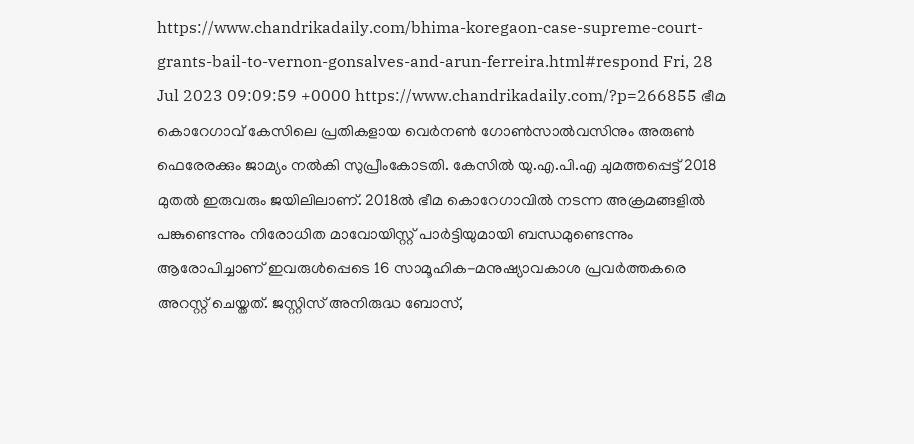https://www.chandrikadaily.com/bhima-koregaon-case-supreme-court-grants-bail-to-vernon-gonsalves-and-arun-ferreira.html#respond Fri, 28 Jul 2023 09:09:59 +0000 https://www.chandrikadaily.com/?p=266855 ഭീമ കൊറേഗാവ് കേസിലെ പ്രതികളായ വെര്‍നണ്‍ ഗോണ്‍സാല്‍വസിനും അരുണ്‍ ഫെരേരക്കും ജാമ്യം നല്‍കി സുപ്രീംകോടതി. കേസില്‍ യു.എ.പി.എ ചുമത്തപ്പെട്ട് 2018 മുതല്‍ ഇരുവരും ജയിലിലാണ്. 2018ല്‍ ഭീമ കൊറേഗാവില്‍ നടന്ന അക്രമങ്ങളില്‍ പങ്കുണ്ടെന്നും നിരോധിത മാവോയിസ്റ്റ് പാര്‍ട്ടിയുമായി ബന്ധമുണ്ടെന്നും ആരോപിച്ചാണ് ഇവരുള്‍പ്പെടെ 16 സാമൂഹിക-മനുഷ്യാവകാശ പ്രവര്‍ത്തകരെ അറസ്റ്റ് ചെയ്തത്. ജസ്റ്റിസ് അനിരുദ്ധ ബോസ്,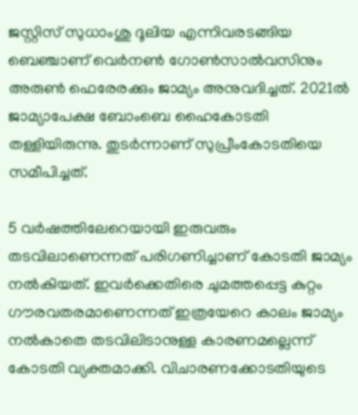ജസ്റ്റിസ് സുധാംശു ദൂലിയ എന്നിവരടങ്ങിയ ബെഞ്ചാണ് വെര്‍നണ്‍ ഗോണ്‍സാല്‍വസിനും അരുണ്‍ ഫെരേരക്കും ജാമ്യം അനുവദിച്ചത്. 2021ല്‍ ജാമ്യാപേക്ഷ ബോംബെ ഹൈകോടതി തള്ളിയിരുന്നു. തുടര്‍ന്നാണ് സുപ്രീംകോടതിയെ സമീപിച്ചത്.

5 വര്‍ഷത്തിലേറെയായി ഇരുവരും തടവിലാണെന്നത് പരിഗണിച്ചാണ് കോടതി ജാമ്യം നല്‍കിയത്. ഇവര്‍ക്കെതിരെ ചുമത്തപ്പെട്ട കുറ്റം ഗൗരവതരമാണെന്നത് ഇത്രയേറെ കാലം ജാമ്യം നല്‍കാതെ തടവിലിടാനുള്ള കാരണമല്ലെന്ന് കോടതി വ്യക്തമാക്കി. വിചാരണക്കോടതിയുടെ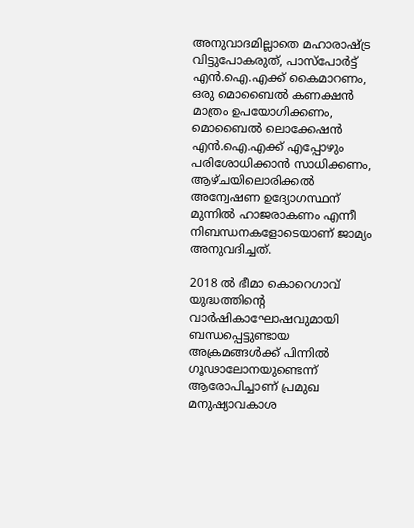അനുവാദമില്ലാതെ മഹാരാഷ്ട്ര വിട്ടുപോകരുത്, പാസ്‌പോര്‍ട്ട് എന്‍.ഐ.എക്ക് കൈമാറണം, ഒരു മൊബൈല്‍ കണക്ഷന്‍ മാത്രം ഉപയോഗിക്കണം, മൊബൈല്‍ ലൊക്കേഷന്‍ എന്‍.ഐ.എക്ക് എപ്പോഴും പരിശോധിക്കാന്‍ സാധിക്കണം, ആഴ്ചയിലൊരിക്കല്‍ അന്വേഷണ ഉദ്യോഗസ്ഥന് മുന്നില്‍ ഹാജരാകണം എന്നീ നിബന്ധനകളോടെയാണ് ജാമ്യം അനുവദിച്ചത്.

2018 ല്‍ ഭീമാ കൊറെഗാവ് യുദ്ധത്തിന്റെ വാര്‍ഷികാഘോഷവുമായി ബന്ധപ്പെട്ടുണ്ടായ അക്രമങ്ങള്‍ക്ക് പിന്നില്‍ ഗൂഢാലോനയുണ്ടെന്ന് ആരോപിച്ചാണ് പ്രമുഖ മനുഷ്യാവകാശ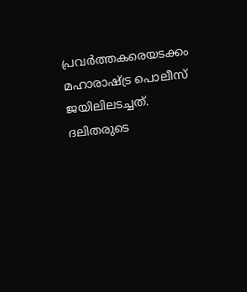പ്രവര്‍ത്തകരെയടക്കം മഹാരാഷ്ട്ര പൊലീസ് ജയിലിലടച്ചത്. ദലിതരുടെ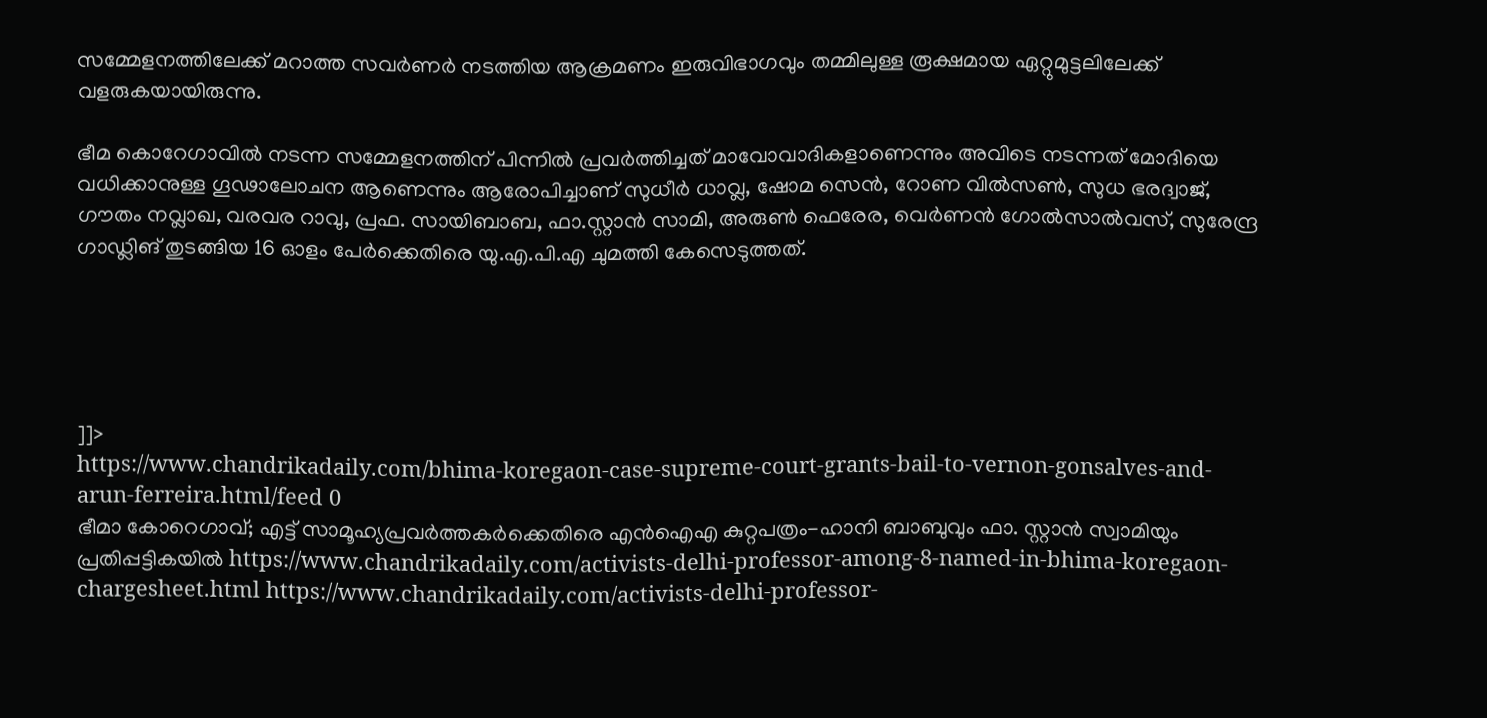സമ്മേളനത്തിലേക്ക് മറാത്ത സവര്‍ണര്‍ നടത്തിയ ആക്രമണം ഇരുവിഭാഗവും തമ്മിലുള്ള രൂക്ഷമായ ഏറ്റുമുട്ടലിലേക്ക് വളരുകയായിരുന്നു.

ഭീമ കൊറേഗാവില്‍ നടന്ന സമ്മേളനത്തിന് പിന്നില്‍ പ്രവര്‍ത്തിച്ചത് മാവോവാദികളാണെന്നും അവിടെ നടന്നത് മോദിയെ വധിക്കാനുള്ള ഗൂഢാലോചന ആണെന്നും ആരോപിച്ചാണ് സുധീര്‍ ധാവ്ല, ഷോമ സെന്‍, റോണ വില്‍സണ്‍, സുധ ഭരദ്വാജ്, ഗൗതം നവ്ലാഖ, വരവര റാവു, പ്രഫ. സായിബാബ, ഫാ.സ്റ്റാന്‍ സാമി, അരുണ്‍ ഫെരേര, വെര്‍ണന്‍ ഗോല്‍സാല്‍വസ്, സുരേന്ദ്ര ഗാഡ്ലിങ് തുടങ്ങിയ 16 ഓളം പേര്‍ക്കെതിരെ യു.എ.പി.എ ചുമത്തി കേസെടുത്തത്.





]]>
https://www.chandrikadaily.com/bhima-koregaon-case-supreme-court-grants-bail-to-vernon-gonsalves-and-arun-ferreira.html/feed 0
ഭീമാ കോറെഗാവ്; എട്ട് സാമൂഹ്യപ്രവര്‍ത്തകര്‍ക്കെതിരെ എന്‍ഐഎ കുറ്റപത്രം-ഹാനി ബാബുവും ഫാ. സ്റ്റാന്‍ സ്വാമിയും പ്രതിപ്പട്ടികയില്‍ https://www.chandrikadaily.com/activists-delhi-professor-among-8-named-in-bhima-koregaon-chargesheet.html https://www.chandrikadaily.com/activists-delhi-professor-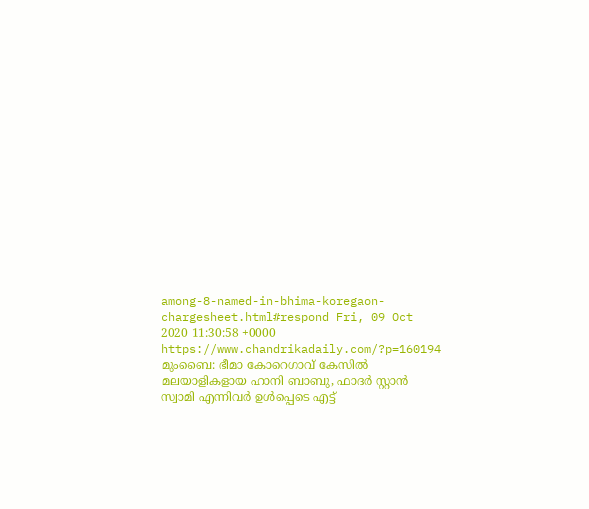among-8-named-in-bhima-koregaon-chargesheet.html#respond Fri, 09 Oct 2020 11:30:58 +0000 https://www.chandrikadaily.com/?p=160194 മുംബൈ: ഭീമാ കോറെഗാവ് കേസില്‍ മലയാളികളായ ഹാനി ബാബു, ഫാദര്‍ സ്റ്റാന്‍ സ്വാമി എന്നിവര്‍ ഉള്‍പ്പെടെ എട്ട്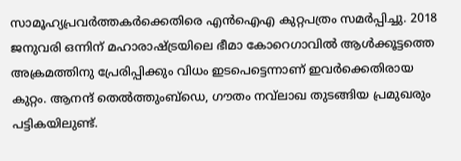സാമൂഹ്യപ്രവര്‍ത്തകര്‍ക്കെതിരെ എന്‍ഐഎ കുറ്റപത്രം സമര്‍പ്പിച്ചു. 2018 ജനുവരി ഒന്നിന് മഹാരാഷ്ട്രയിലെ ഭീമാ കോറെഗാവില്‍ ആള്‍ക്കൂട്ടത്തെ അക്രമത്തിനു പ്രേരിപ്പിക്കും വിധം ഇടപെട്ടെന്നാണ് ഇവര്‍ക്കെതിരായ കുറ്റം. ആനന്ദ് തെല്‍ത്തുംബ്‌ഡെ, ഗൗതം നവ്‌ലാഖ തുടങ്ങിയ പ്രമുഖരും പട്ടികയിലുണ്ട്.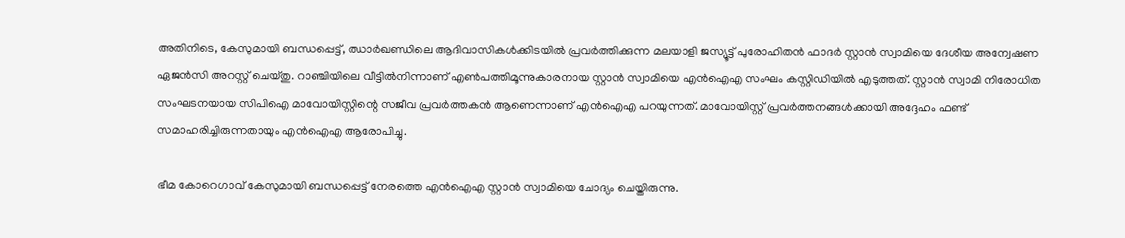അതിനിടെ, കേസുമായി ബന്ധപ്പെട്ട്, ഝാര്‍ഖണ്ഡിലെ ആദിവാസികള്‍ക്കിടയില്‍ പ്രവര്‍ത്തിക്കുന്ന മലയാളി ജസ്യൂട്ട് പുരോഹിതന്‍ ഫാദര്‍ സ്റ്റാന്‍ സ്വാമിയെ ദേശീയ അന്വേഷണ ഏജന്‍സി അറസ്റ്റ് ചെയ്തു. റാഞ്ചിയിലെ വീട്ടില്‍നിന്നാണ് എണ്‍പത്തിമൂന്നുകാരനായ സ്റ്റാന്‍ സ്വാമിയെ എന്‍ഐഎ സംഘം കസ്റ്റിഡിയില്‍ എടുത്തത്. സ്റ്റാന്‍ സ്വാമി നിരോധിത സംഘടനയായ സിപിഐ മാവോയിസ്റ്റിന്റെ സജീവ പ്രവര്‍ത്തകന്‍ ആണെന്നാണ് എന്‍ഐഎ പറയുന്നത്. മാവോയിസ്റ്റ് പ്രവര്‍ത്തനങ്ങള്‍ക്കായി അദ്ദേഹം ഫണ്ട് സമാഹരിച്ചിരുന്നതായും എന്‍ഐഎ ആരോപിച്ചു.

ഭീമ കോറെഗാവ് കേസുമായി ബന്ധപ്പെട്ട് നേരത്തെ എന്‍ഐഎ സ്റ്റാന്‍ സ്വാമിയെ ചോദ്യം ചെയ്തിരുന്നു.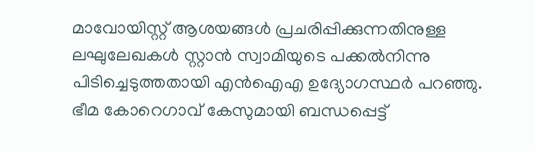മാവോയിസ്റ്റ് ആശയങ്ങള്‍ പ്രചരിപ്പിക്കുന്നതിനുള്ള ലഘുലേഖകള്‍ സ്റ്റാന്‍ സ്വാമിയുടെ പക്കല്‍നിന്നു പിടിച്ചെടുത്തതായി എന്‍ഐഎ ഉദ്യോഗസ്ഥര്‍ പറഞ്ഞു. ഭീമ കോറെഗാവ് കേസുമായി ബന്ധപ്പെട്ട്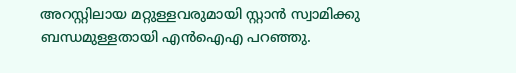അറസ്റ്റിലായ മറ്റുള്ളവരുമായി സ്റ്റാന്‍ സ്വാമിക്കു ബന്ധമുള്ളതായി എന്‍ഐഎ പറഞ്ഞു.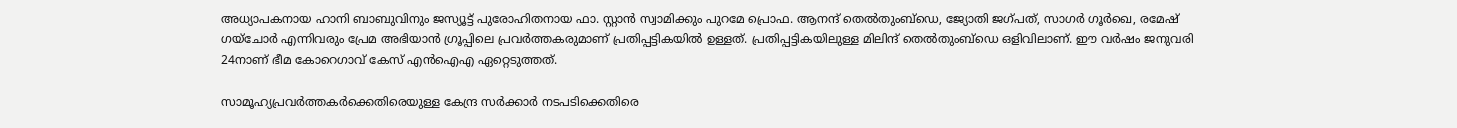അധ്യാപകനായ ഹാനി ബാബുവിനും ജസ്യൂട്ട് പുരോഹിതനായ ഫാ. സ്റ്റാന്‍ സ്വാമിക്കും പുറമേ പ്രൊഫ. ആനന്ദ് തെല്‍തുംബ്ഡെ, ജ്യോതി ജഗ്പത്, സാഗര്‍ ഗൂര്‍ഖെ, രമേഷ് ഗയ്ചോര്‍ എന്നിവരും പ്രേമ അഭിയാന്‍ ഗ്രൂപ്പിലെ പ്രവര്‍ത്തകരുമാണ് പ്രതിപ്പട്ടികയില്‍ ഉള്ളത്. പ്രതിപ്പട്ടികയിലുള്ള മിലിന്ദ് തെല്‍തുംബ്ഡെ ഒളിവിലാണ്. ഈ വര്‍ഷം ജനുവരി 24നാണ് ഭീമ കോറെഗാവ് കേസ് എന്‍ഐഎ ഏറ്റെടുത്തത്.

സാമൂഹ്യപ്രവര്‍ത്തകര്‍ക്കെതിരെയുള്ള കേന്ദ്ര സര്‍ക്കാര്‍ നടപടിക്കെതിരെ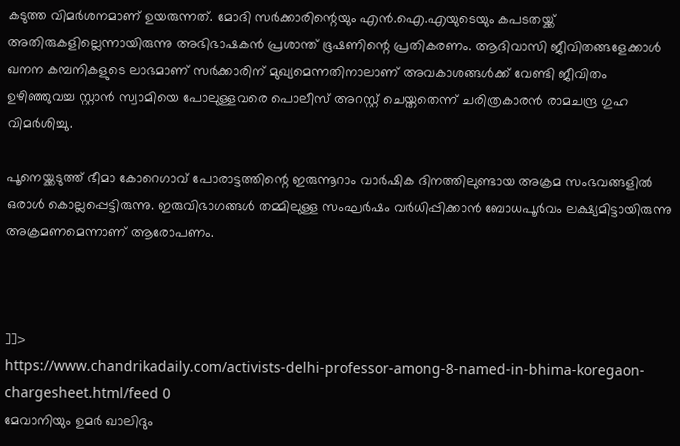കടുത്ത വിമര്‍ശനമാണ് ഉയരുന്നത്. മോദി സര്‍ക്കാരിന്റെയും എന്‍.ഐ.എയുടെയും കപടതയ്ക്ക് അതിരുകളില്ലെന്നായിരുന്നു അഭിഭാഷകന്‍ പ്രശാന്ത് ഭൂഷണിന്റെ പ്രതികരണം. ആദിവാസി ജീവിതങ്ങളേക്കാള്‍ ഖനന കമ്പനികളുടെ ലാഭമാണ് സര്‍ക്കാരിന് മുഖ്യമെന്നതിനാലാണ് അവകാശങ്ങള്‍ക്ക് വേണ്ടി ജീവിതം ഉഴിഞ്ഞുവച്ച സ്റ്റാന്‍ സ്വാമിയെ പോലുള്ളവരെ പൊലീസ് അറസ്റ്റ് ചെയ്തതെന്ന് ചരിത്രകാരന്‍ രാമചന്ദ്ര ഗുഹ വിമര്‍ശിച്ചു.

പൂനെയ്ക്കടുത്ത് ഭീമാ കോറെഗാവ് പോരാട്ടത്തിന്റെ ഇരുന്നൂറാം വാര്‍ഷിക ദിനത്തിലുണ്ടായ അക്രമ സംഭവങ്ങളില്‍ ഒരാള്‍ കൊല്ലപ്പെട്ടിരുന്നു. ഇരുവിഭാഗങ്ങള്‍ തമ്മിലുള്ള സംഘര്‍ഷം വര്‍ധിപ്പിക്കാന്‍ ബോധപൂര്‍വം ലക്ഷ്യമിട്ടായിരുന്നു അക്രമണമെന്നാണ് ആരോപണം.



]]>
https://www.chandrikadaily.com/activists-delhi-professor-among-8-named-in-bhima-koregaon-chargesheet.html/feed 0
മേവാനിയും ഉമര്‍ ഖാലിദും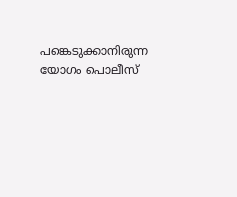പങ്കെടുക്കാനിരുന്ന യോഗം പൊലീസ്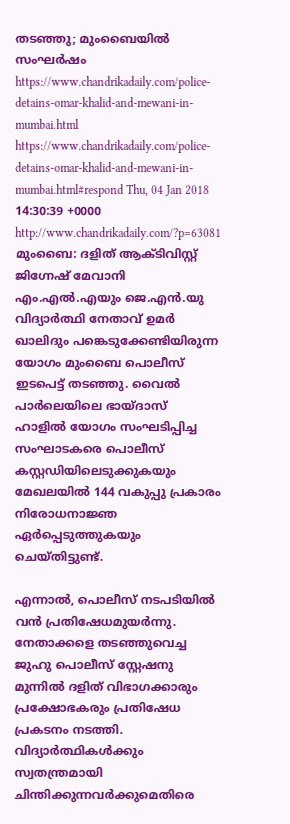തടഞ്ഞു; മുംബൈയില്‍ സംഘര്‍ഷം https://www.chandrikadaily.com/police-detains-omar-khalid-and-mewani-in-mumbai.html https://www.chandrikadaily.com/police-detains-omar-khalid-and-mewani-in-mumbai.html#respond Thu, 04 Jan 2018 14:30:39 +0000 http://www.chandrikadaily.com/?p=63081 മുംബൈ: ദളിത് ആക്ടിവിസ്റ്റ് ജിഗ്നേഷ് മേവാനി എം.എല്‍.എയും ജെ.എന്‍.യു വിദ്യാര്‍ത്ഥി നേതാവ് ഉമര്‍ ഖാലിദും പങ്കെടുക്കേണ്ടിയിരുന്ന യോഗം മുംബൈ പൊലീസ് ഇടപെട്ട് തടഞ്ഞു. വൈല്‍ പാര്‍ലെയിലെ ഭായ്ദാസ് ഹാളില്‍ യോഗം സംഘടിപ്പിച്ച സംഘാടകരെ പൊലീസ് കസ്റ്റഡിയിലെടുക്കുകയും മേഖലയില്‍ 144 വകുപ്പു പ്രകാരം നിരോധനാജ്ഞ ഏര്‍പ്പെടുത്തുകയും ചെയ്തിട്ടുണ്ട്.

എന്നാല്‍, പൊലീസ് നടപടിയില്‍ വന്‍ പ്രതിഷേധമുയര്‍ന്നു. നേതാക്കളെ തടഞ്ഞുവെച്ച ജുഹു പൊലീസ് സ്റ്റേഷനു മുന്നില്‍ ദളിത് വിഭാഗക്കാരും പ്രക്ഷോഭകരും പ്രതിഷേധ പ്രകടനം നടത്തി. വിദ്യാര്‍ത്ഥികള്‍ക്കും സ്വതന്ത്രമായി ചിന്തിക്കുന്നവര്‍ക്കുമെതിരെ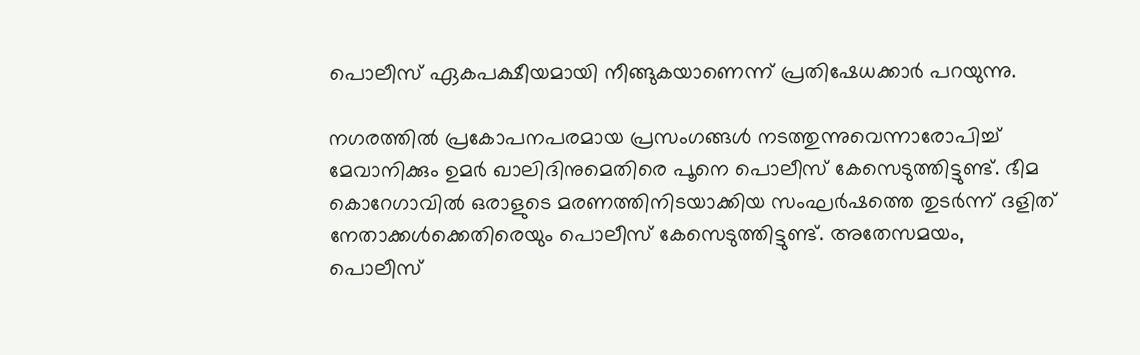പൊലീസ് ഏകപക്ഷീയമായി നീങ്ങുകയാണെന്ന് പ്രതിഷേധക്കാര്‍ പറയുന്നു.

നഗരത്തില്‍ പ്രകോപനപരമായ പ്രസംഗങ്ങള്‍ നടത്തുന്നുവെന്നാരോപിച്ച് മേവാനിക്കും ഉമര്‍ ഖാലിദിനുമെതിരെ പൂനെ പൊലീസ് കേസെടുത്തിട്ടുണ്ട്. ഭീമ കൊറേഗാവില്‍ ഒരാളുടെ മരണത്തിനിടയാക്കിയ സംഘര്‍ഷത്തെ തുടര്‍ന്ന് ദളിത് നേതാക്കള്‍ക്കെതിരെയും പൊലീസ് കേസെടുത്തിട്ടുണ്ട്. അതേസമയം, പൊലീസ്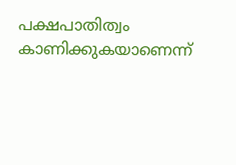പക്ഷപാതിത്വം കാണിക്കുകയാണെന്ന്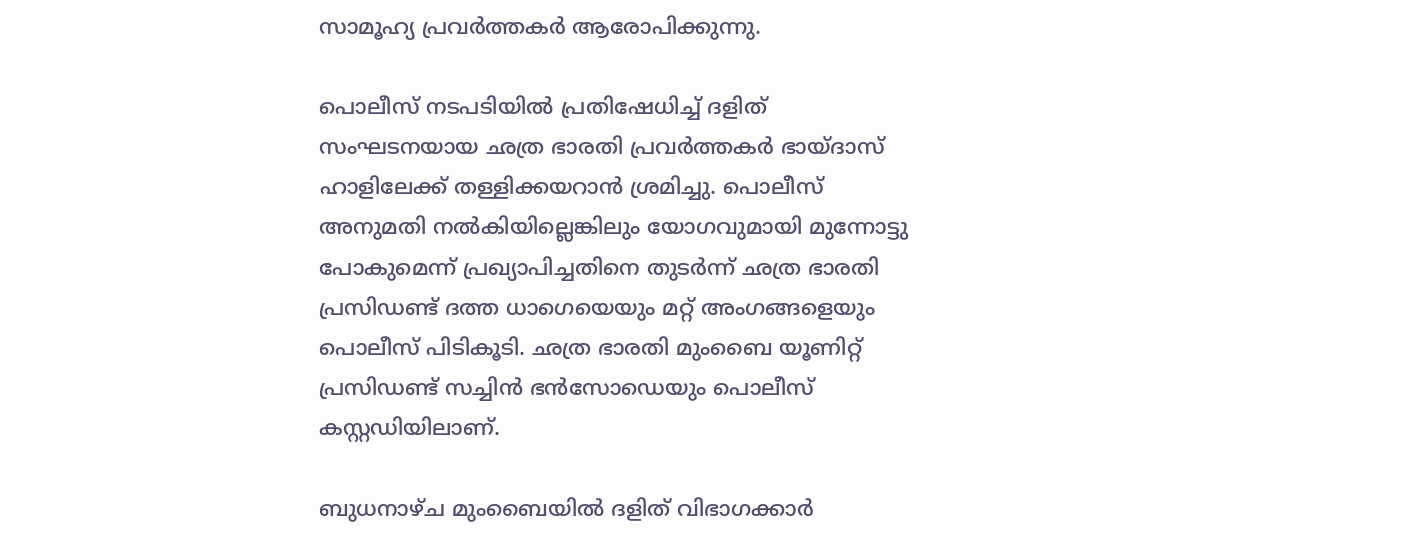സാമൂഹ്യ പ്രവര്‍ത്തകര്‍ ആരോപിക്കുന്നു.

പൊലീസ് നടപടിയില്‍ പ്രതിഷേധിച്ച് ദളിത് സംഘടനയായ ഛത്ര ഭാരതി പ്രവര്‍ത്തകര്‍ ഭായ്ദാസ് ഹാളിലേക്ക് തള്ളിക്കയറാന്‍ ശ്രമിച്ചു. പൊലീസ് അനുമതി നല്‍കിയില്ലെങ്കിലും യോഗവുമായി മുന്നോട്ടു പോകുമെന്ന് പ്രഖ്യാപിച്ചതിനെ തുടര്‍ന്ന് ഛത്ര ഭാരതി പ്രസിഡണ്ട് ദത്ത ധാഗെയെയും മറ്റ് അംഗങ്ങളെയും പൊലീസ് പിടികൂടി. ഛത്ര ഭാരതി മുംബൈ യൂണിറ്റ് പ്രസിഡണ്ട് സച്ചിന്‍ ഭന്‍സോഡെയും പൊലീസ് കസ്റ്റഡിയിലാണ്.

ബുധനാഴ്ച മുംബൈയില്‍ ദളിത് വിഭാഗക്കാര്‍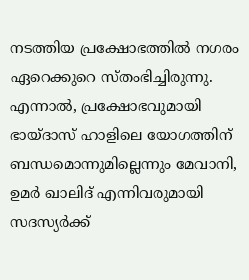നടത്തിയ പ്രക്ഷോഭത്തില്‍ നഗരം ഏറെക്കുറെ സ്തംഭിച്ചിരുന്നു. എന്നാല്‍, പ്രക്ഷോഭവുമായി ഭായ്ദാസ് ഹാളിലെ യോഗത്തിന് ബന്ധമൊന്നുമില്ലെന്നും മേവാനി, ഉമര്‍ ഖാലിദ് എന്നിവരുമായി സദസ്യര്‍ക്ക്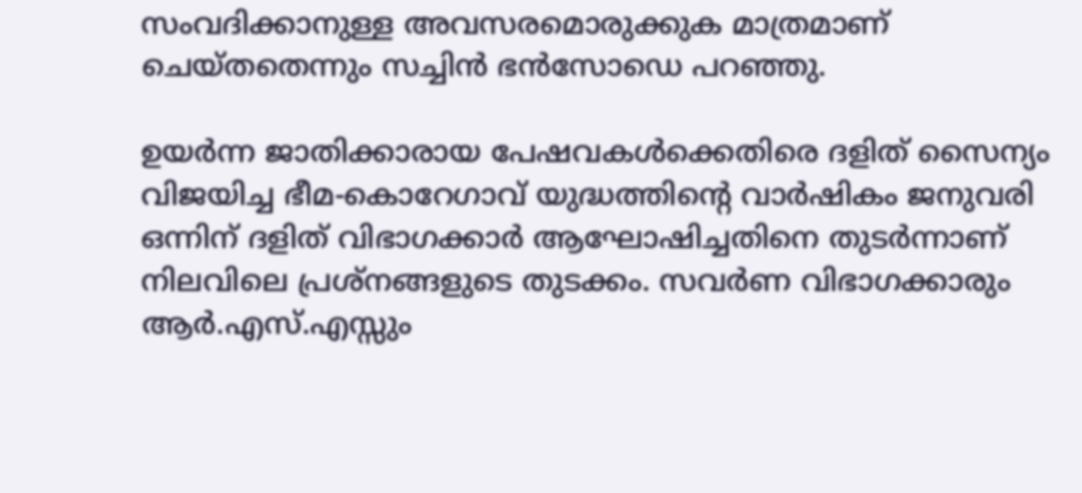സംവദിക്കാനുള്ള അവസരമൊരുക്കുക മാത്രമാണ് ചെയ്തതെന്നും സച്ചിന്‍ ഭന്‍സോഡെ പറഞ്ഞു.

ഉയര്‍ന്ന ജാതിക്കാരായ പേഷവകള്‍ക്കെതിരെ ദളിത് സൈന്യം വിജയിച്ച ഭീമ-കൊറേഗാവ് യുദ്ധത്തിന്റെ വാര്‍ഷികം ജനുവരി ഒന്നിന് ദളിത് വിഭാഗക്കാര്‍ ആഘോഷിച്ചതിനെ തുടര്‍ന്നാണ് നിലവിലെ പ്രശ്‌നങ്ങളുടെ തുടക്കം. സവര്‍ണ വിഭാഗക്കാരും ആര്‍.എസ്.എസ്സും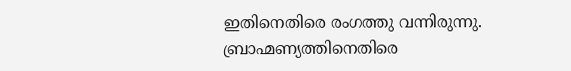ഇതിനെതിരെ രംഗത്തു വന്നിരുന്നു. ബ്രാഹ്മണ്യത്തിനെതിരെ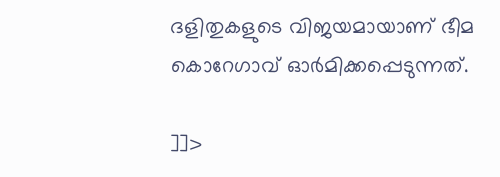ദളിതുകളുടെ വിജയമായാണ് ഭീമ കൊറേഗാവ് ഓര്‍മിക്കപ്പെടുന്നത്.

]]>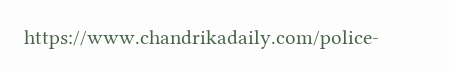https://www.chandrikadaily.com/police-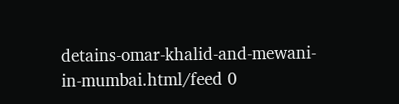detains-omar-khalid-and-mewani-in-mumbai.html/feed 0